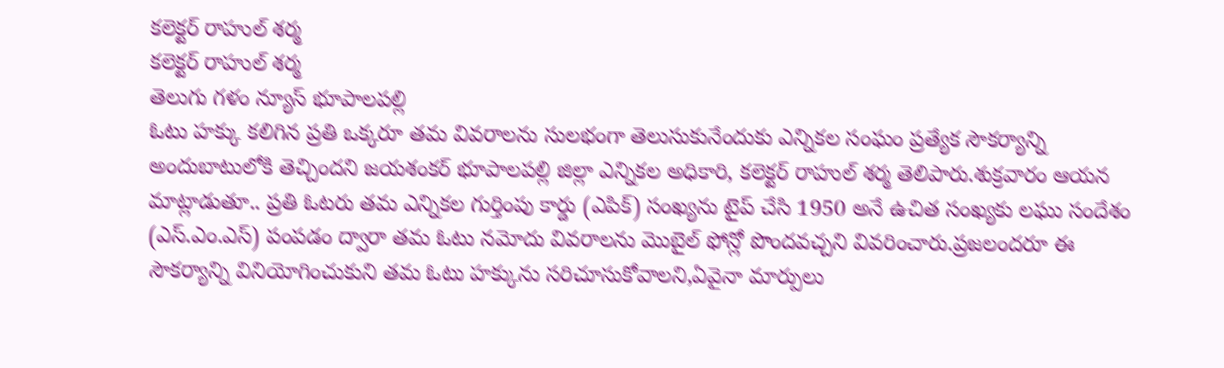కలెక్టర్ రాహుల్ శర్మ
కలెక్టర్ రాహుల్ శర్మ
తెలుగు గళం న్యూస్ భూపాలపల్లి
ఓటు హక్కు కలిగిన ప్రతి ఒక్కరూ తమ వివరాలను సులభంగా తెలుసుకునేందుకు ఎన్నికల సంఘం ప్రత్యేక సౌకర్యాన్ని అందుబాటులోకి తెచ్చిందని జయశంకర్ భూపాలపల్లి జిల్లా ఎన్నికల అధికారి, కలెక్టర్ రాహుల్ శర్మ తెలిపారు.శుక్రవారం ఆయన మాట్లాడుతూ.. ప్రతి ఓటరు తమ ఎన్నికల గుర్తింపు కార్డు (ఎపిక్) సంఖ్యను టైప్ చేసి 1950 అనే ఉచిత సంఖ్యకు లఘు సందేశం (ఎస్.ఎం.ఎస్) పంపడం ద్వారా తమ ఓటు నమోదు వివరాలను మొబైల్ ఫోన్లో పొందవచ్చని వివరించారు.ప్రజలందరూ ఈ సౌకర్యాన్ని వినియోగించుకుని తమ ఓటు హక్కును సరిచూసుకోవాలని,ఏవైనా మార్పులు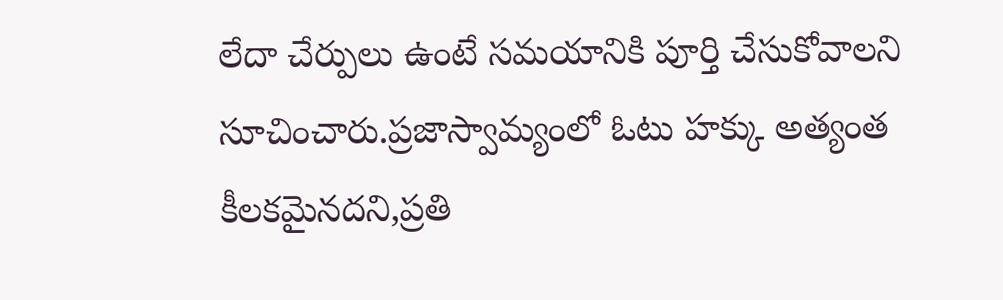లేదా చేర్పులు ఉంటే సమయానికి పూర్తి చేసుకోవాలని సూచించారు.ప్రజాస్వామ్యంలో ఓటు హక్కు అత్యంత కీలకమైనదని,ప్రతి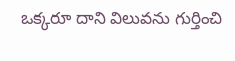ఒక్కరూ దాని విలువను గుర్తించి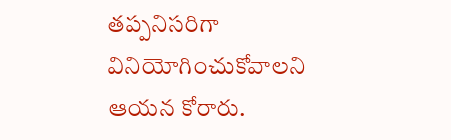తప్పనిసరిగా వినియోగించుకోవాలని ఆయన కోరారు.